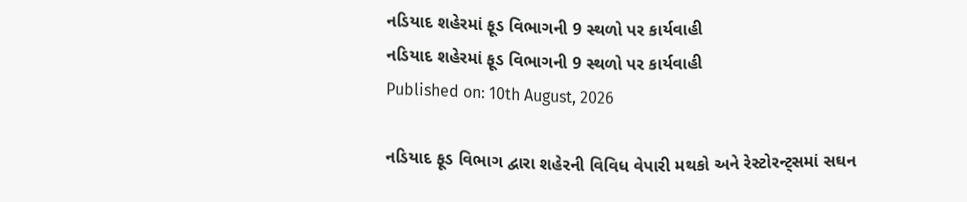નડિયાદ શહેરમાં ફૂડ વિભાગની 9 સ્થળો પર કાર્યવાહી
નડિયાદ શહેરમાં ફૂડ વિભાગની 9 સ્થળો પર કાર્યવાહી
Published on: 10th August, 2026

નડિયાદ ફૂડ વિભાગ દ્વારા શહેરની વિવિધ વેપારી મથકો અને રેસ્ટોરન્ટ્સમાં સઘન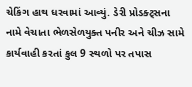ચેકિંગ હાથ ધરવામાં આવ્યું. ડેરી પ્રોડક્ટ્સના નામે વેચાતા ભેળસેળયુક્ત પનીર અને ચીઝ સામે કાર્યવાહી કરતાં કુલ 9 સ્થળો પર તપાસ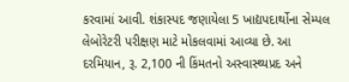કરવામાં આવી. શંકાસ્પદ જણાયેલા 5 ખાદ્યપદાર્થોના સેમ્પલ લેબોરેટરી પરીક્ષણ માટે મોકલવામાં આવ્યા છે. આ દરમિયાન, રૂ. 2,100 ની કિંમતનો અસ્વાસ્થ્યપ્રદ અને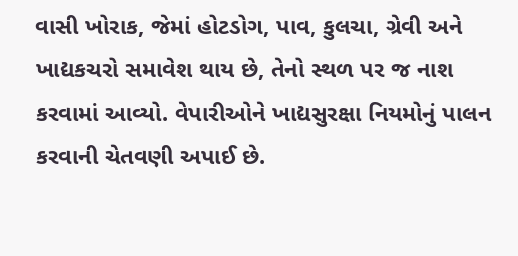વાસી ખોરાક, જેમાં હોટડોગ, પાવ, કુલચા, ગ્રેવી અને ખાદ્યકચરો સમાવેશ થાય છે, તેનો સ્થળ પર જ નાશ કરવામાં આવ્યો. વેપારીઓને ખાદ્યસુરક્ષા નિયમોનું પાલન કરવાની ચેતવણી અપાઈ છે.